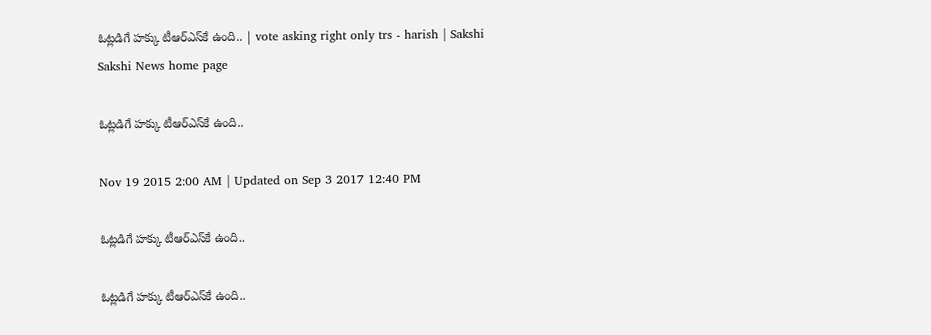ఓట్లడిగే హక్కు టీఆర్‌ఎస్‌కే ఉంది.. | vote asking right only trs - harish | Sakshi
Sakshi News home page

ఓట్లడిగే హక్కు టీఆర్‌ఎస్‌కే ఉంది..

Nov 19 2015 2:00 AM | Updated on Sep 3 2017 12:40 PM

ఓట్లడిగే హక్కు టీఆర్‌ఎస్‌కే ఉంది..

ఓట్లడిగే హక్కు టీఆర్‌ఎస్‌కే ఉంది..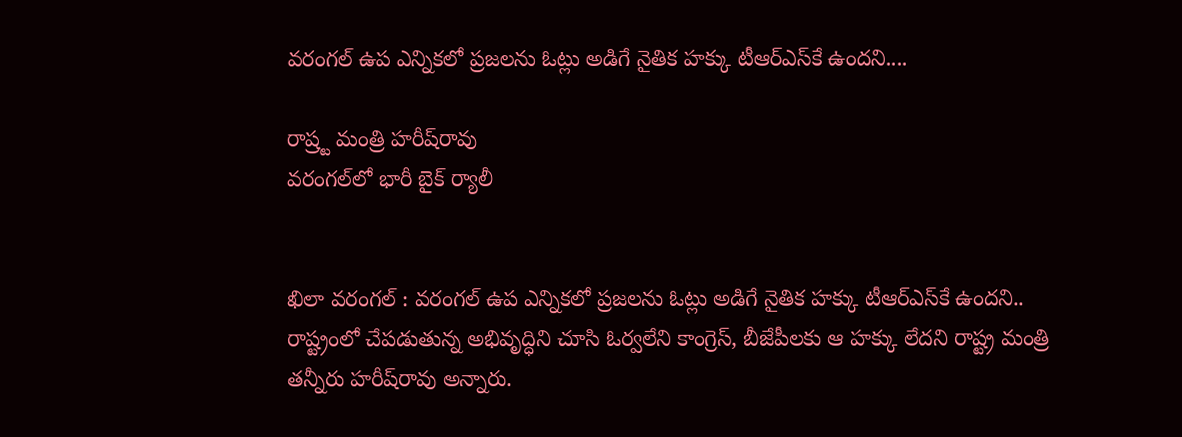వరంగల్ ఉప ఎన్నికలో ప్రజలను ఓట్లు అడిగే నైతిక హక్కు టీఆర్‌ఎస్‌కే ఉందని....

రాష్ర్ట మంత్రి హరీష్‌రావు
వరంగల్‌లో భారీ బైక్ ర్యాలీ


ఖిలా వరంగల్ : వరంగల్ ఉప ఎన్నికలో ప్రజలను ఓట్లు అడిగే నైతిక హక్కు టీఆర్‌ఎస్‌కే ఉందని.. రాష్ట్రంలో చేపడుతున్న అభివృద్ధిని చూసి ఓర్వలేని కాంగ్రెస్, బీజేపీలకు ఆ హక్కు లేదని రాష్ట్ర మంత్రి తన్నీరు హరీష్‌రావు అన్నారు.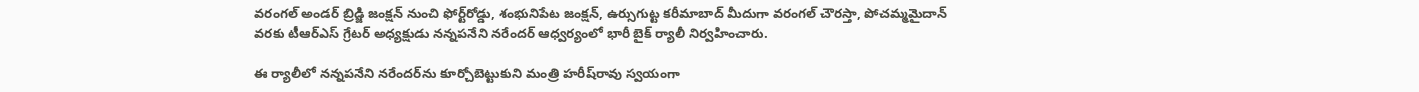వరంగల్ అండర్ బ్రిడ్జి జంక్షన్ నుంచి ఫోర్ట్‌రోడ్డు, శంభునిపేట జంక్షన్, ఉర్సుగుట్ట కరీమాబాద్ మీదుగా వరంగల్ చౌరస్తా, పోచమ్మమైదాన్ వరకు టీఆర్‌ఎస్ గ్రేటర్ అధ్యక్షుడు నన్నపనేని నరేందర్ ఆధ్వర్యంలో భారీ బైక్ ర్యాలీ నిర్వహించారు.

ఈ ర్యాలీలో నన్నపనేని నరేందర్‌ను కూర్చోబెట్టుకుని మంత్రి హరీష్‌రావు స్వయంగా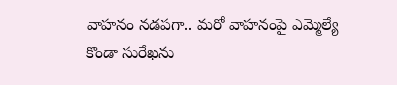వాహనం నడపగా.. మరో వాహనంపై ఎమ్మెల్యే కొండా సురేఖను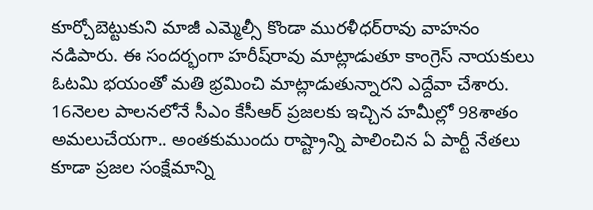కూర్చోబెట్టుకుని మాజీ ఎమ్మెల్సీ కొండా మురళీధర్‌రావు వాహనం నడిపారు. ఈ సందర్భంగా హరీష్‌రావు మాట్లాడుతూ కాంగ్రెస్ నాయకులు ఓటమి భయంతో మతి భ్రమించి మాట్లాడుతున్నారని ఎద్దేవా చేశారు. 16నెలల పాలనలోనే సీఎం కేసీఆర్ ప్రజలకు ఇచ్చిన హమీల్లో 98శాతం అమలుచేయగా.. అంతకుముందు రాష్ట్రాన్ని పాలించిన ఏ పార్టీ నేతలు కూడా ప్రజల సంక్షేమాన్ని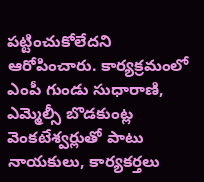పట్టించుకోలేదని ఆరోపించారు. కార్యక్రమంలో ఎంపీ గుండు సుధారాణి, ఎమ్మెల్సీ బొడకుంట్ల వెంకటేశ్వర్లుతో పాటు నాయకులు, కార్యకర్తలు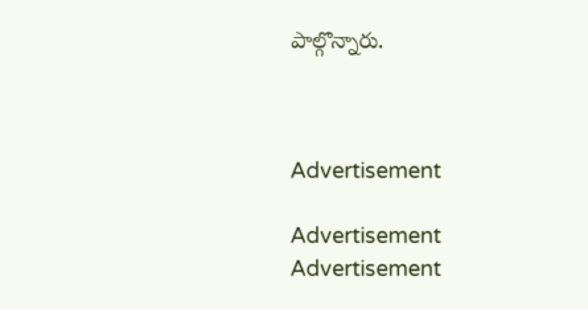పాల్గొన్నారు.



Advertisement

Advertisement
Advertisement